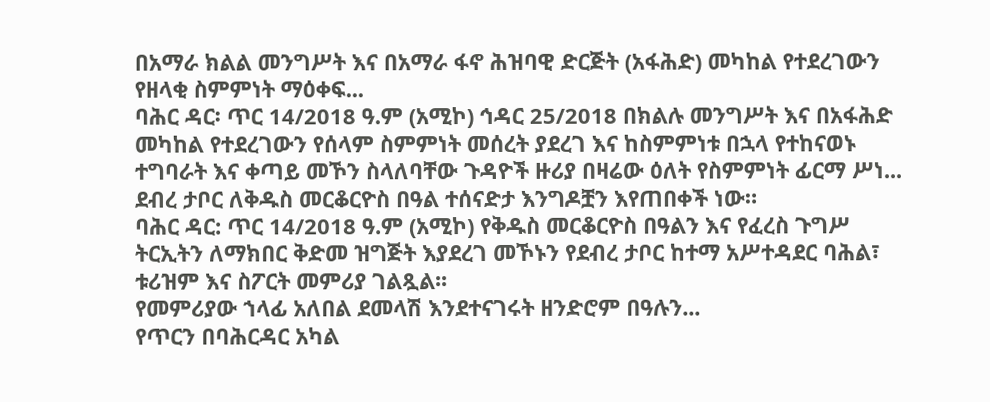በአማራ ክልል መንግሥት እና በአማራ ፋኖ ሕዝባዊ ድርጅት (አፋሕድ) መካከል የተደረገውን የዘላቂ ስምምነት ማዕቀፍ...
ባሕር ዳር፡ ጥር 14/2018 ዓ.ም (አሚኮ) ኅዳር 25/2018 በክልሉ መንግሥት እና በአፋሕድ መካከል የተደረገውን የሰላም ስምምነት መሰረት ያደረገ እና ከስምምነቱ በኋላ የተከናወኑ ተግባራት እና ቀጣይ መኾን ስላለባቸው ጉዳዮች ዙሪያ በዛሬው ዕለት የስምምነት ፊርማ ሥነ...
ደብረ ታቦር ለቅዱስ መርቆርዮስ በዓል ተሰናድታ እንግዶቿን እየጠበቀች ነው።
ባሕር ዳር: ጥር 14/2018 ዓ.ም (አሚኮ) የቅዱስ መርቆርዮስ በዓልን እና የፈረስ ጉግሥ ትርኢትን ለማክበር ቅድመ ዝግጅት እያደረገ መኾኑን የደብረ ታቦር ከተማ አሥተዳደር ባሕል፣ ቱሪዝም እና ስፖርት መምሪያ ገልጿል፡፡
የመምሪያው ኀላፊ አለበል ደመላሽ እንደተናገሩት ዘንድሮም በዓሉን...
የጥርን በባሕርዳር አካል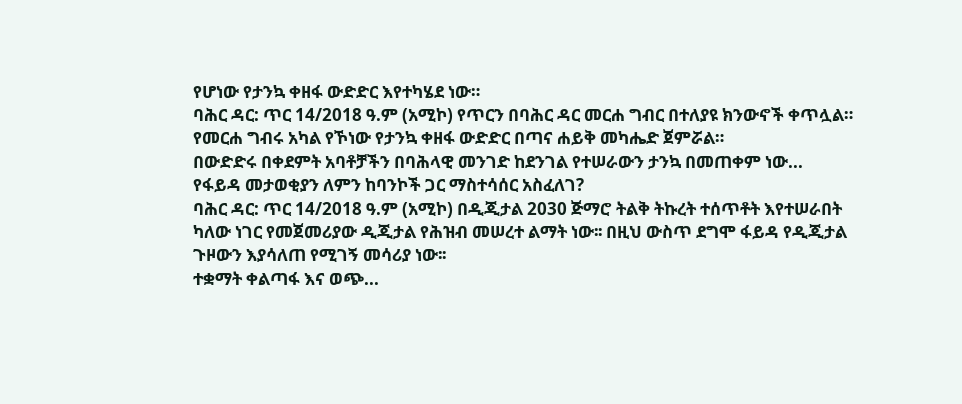የሆነው የታንኳ ቀዘፋ ውድድር እየተካሄደ ነው።
ባሕር ዳር: ጥር 14/2018 ዓ.ም (አሚኮ) የጥርን በባሕር ዳር መርሐ ግብር በተለያዩ ክንውኖች ቀጥሏል። የመርሐ ግብሩ አካል የኾነው የታንኳ ቀዘፋ ውድድር በጣና ሐይቅ መካሔድ ጀምሯል።
በውድድሩ በቀደምት አባቶቻችን በባሕላዊ መንገድ ከደንገል የተሠራውን ታንኳ በመጠቀም ነው...
የፋይዳ መታወቂያን ለምን ከባንኮች ጋር ማስተሳሰር አስፈለገ?
ባሕር ዳር: ጥር 14/2018 ዓ.ም (አሚኮ) በዲጂታል 2030 ጅማሮ ትልቅ ትኩረት ተሰጥቶት እየተሠራበት ካለው ነገር የመጀመሪያው ዲጂታል የሕዝብ መሠረተ ልማት ነው፡፡ በዚህ ውስጥ ደግሞ ፋይዳ የዲጂታል ጉዞውን እያሳለጠ የሚገኝ መሳሪያ ነው፡፡
ተቋማት ቀልጣፋ እና ወጭ...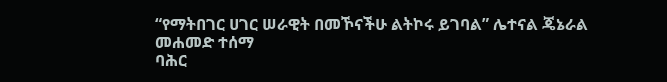“የማትበገር ሀገር ሠራዊት በመኾናችሁ ልትኮሩ ይገባል” ሌተናል ጄኔራል መሐመድ ተሰማ
ባሕር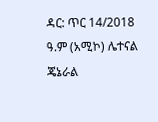ዳር: ጥር 14/2018 ዓ.ም (አሚኮ) ሌተናል ጄኔራል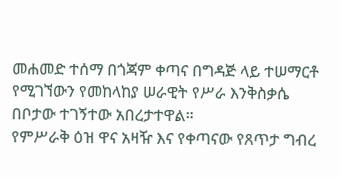መሐመድ ተሰማ በጎጃም ቀጣና በግዳጅ ላይ ተሠማርቶ የሚገኘውን የመከላከያ ሠራዊት የሥራ እንቅስቃሴ በቦታው ተገኝተው አበረታተዋል።
የምሥራቅ ዕዝ ዋና አዛዥ እና የቀጣናው የጸጥታ ግብረ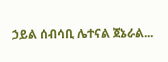ኃይል ሰብሳቢ ሌተናል ጀኔራል...